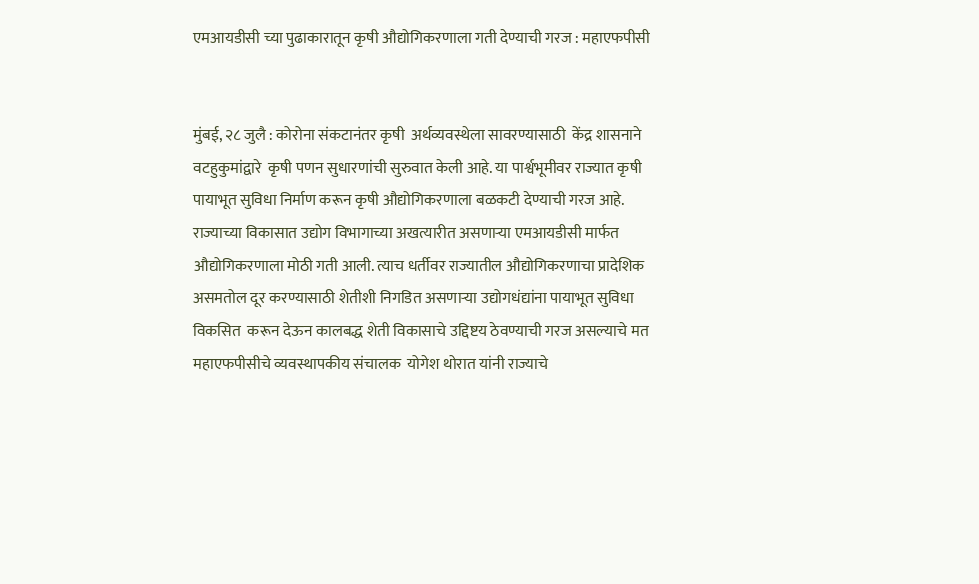एमआयडीसी च्या पुढाकारातून कृषी औद्योगिकरणाला गती देण्याची गरज : महाएफपीसी


मुंबई, २८ जुलै : कोरोना संकटानंतर कृषी  अर्थव्यवस्थेला सावरण्यासाठी  केंद्र शासनाने वटहुकुमांद्वारे  कृषी पणन सुधारणांची सुरुवात केली आहे. या पार्श्वभूमीवर राज्यात कृषी पायाभूत सुविधा निर्माण करून कृषी औद्योगिकरणाला बळकटी देण्याची गरज आहे. राज्याच्या विकासात उद्योग विभागाच्या अखत्यारीत असणाऱ्या एमआयडीसी मार्फत औद्योगिकरणाला मोठी गती आली. त्याच धर्तीवर राज्यातील औद्योगिकरणाचा प्रादेशिक असमतोल दूर करण्यासाठी शेतीशी निगडित असणाऱ्या उद्योगधंद्यांना पायाभूत सुविधा विकसित  करून देऊन कालबद्ध शेती विकासाचे उद्दिष्टय ठेवण्याची गरज असल्याचे मत महाएफपीसीचे व्यवस्थापकीय संचालक  योगेश थोरात यांनी राज्याचे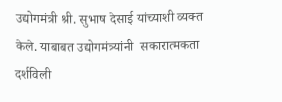उद्योगमंत्री श्री. सुभाष देसाई यांच्याशी व्यक्त केले. याबाबत उद्योगमंत्र्यांनी  सकारात्मकता दर्शविली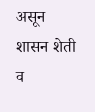असून शासन शेती व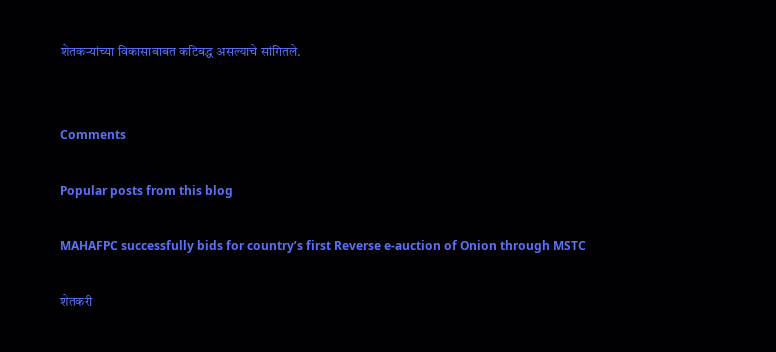शेतकऱ्यांच्या विकासाबाबत कटिबद्ध असल्याचे सांगितले.


Comments

Popular posts from this blog

MAHAFPC successfully bids for country’s first Reverse e-auction of Onion through MSTC

शेतकरी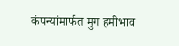कंपन्यांमार्फत मुग हमीभाव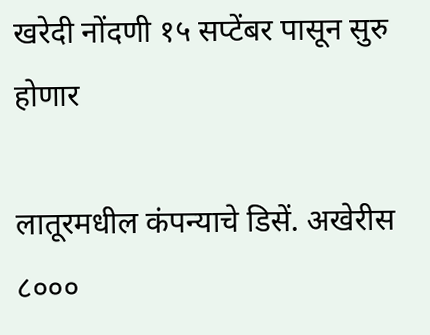खरेदी नोंदणी १५ सप्टेंबर पासून सुरु होणार

लातूरमधील कंपन्याचे डिसें. अखेरीस ८०००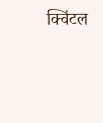क्विंटल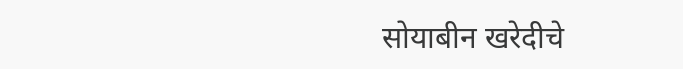सोयाबीन खरेदीचे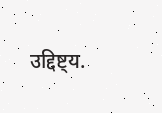उद्दिष्ट्य.